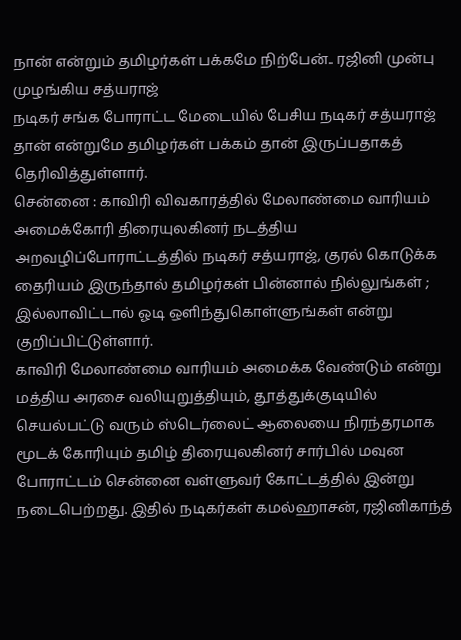நான் என்றும் தமிழர்கள் பக்கமே நிற்பேன்.. ரஜினி முன்பு முழங்கிய சத்யராஜ்
நடிகர் சங்க போராட்ட மேடையில் பேசிய நடிகர் சத்யராஜ் தான் என்றுமே தமிழர்கள் பக்கம் தான் இருப்பதாகத் தெரிவித்துள்ளார்.
சென்னை : காவிரி விவகாரத்தில் மேலாண்மை வாரியம் அமைக்கோரி திரையுலகினர் நடத்திய அறவழிப்போராட்டத்தில் நடிகர் சத்யராஜ், குரல் கொடுக்க தைரியம் இருந்தால் தமிழர்கள் பின்னால் நில்லுங்கள் ; இல்லாவிட்டால் ஓடி ஒளிந்துகொள்ளுங்கள் என்று குறிப்பிட்டுள்ளார்.
காவிரி மேலாண்மை வாரியம் அமைக்க வேண்டும் என்று மத்திய அரசை வலியுறுத்தியும், தூத்துக்குடியில் செயல்பட்டு வரும் ஸ்டெர்லைட் ஆலையை நிரந்தரமாக மூடக் கோரியும் தமிழ் திரையுலகினர் சார்பில் மவுன போராட்டம் சென்னை வள்ளுவர் கோட்டத்தில் இன்று நடைபெற்றது. இதில் நடிகர்கள் கமல்ஹாசன், ரஜினிகாந்த்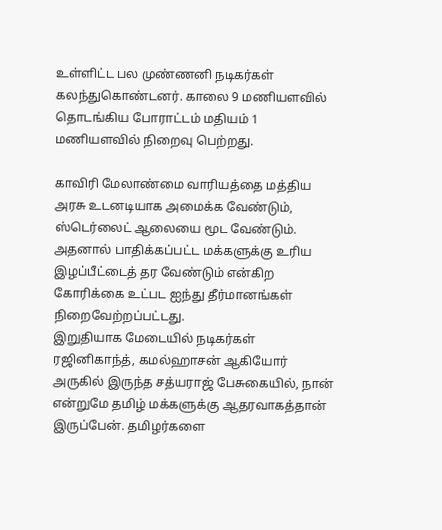உள்ளிட்ட பல முண்ணனி நடிகர்கள் கலந்துகொண்டனர். காலை 9 மணியளவில் தொடங்கிய போராட்டம் மதியம் 1 மணியளவில் நிறைவு பெற்றது.

காவிரி மேலாண்மை வாரியத்தை மத்திய அரசு உடனடியாக அமைக்க வேண்டும், ஸ்டெர்லைட் ஆலையை மூட வேண்டும். அதனால் பாதிக்கப்பட்ட மக்களுக்கு உரிய இழப்பீட்டைத் தர வேண்டும் என்கிற கோரிக்கை உட்பட ஐந்து தீர்மானங்கள் நிறைவேற்றப்பட்டது.
இறுதியாக மேடையில் நடிகர்கள் ரஜினிகாந்த், கமல்ஹாசன் ஆகியோர் அருகில் இருந்த சத்யராஜ் பேசுகையில், நான் என்றுமே தமிழ் மக்களுக்கு ஆதரவாகத்தான் இருப்பேன். தமிழர்களை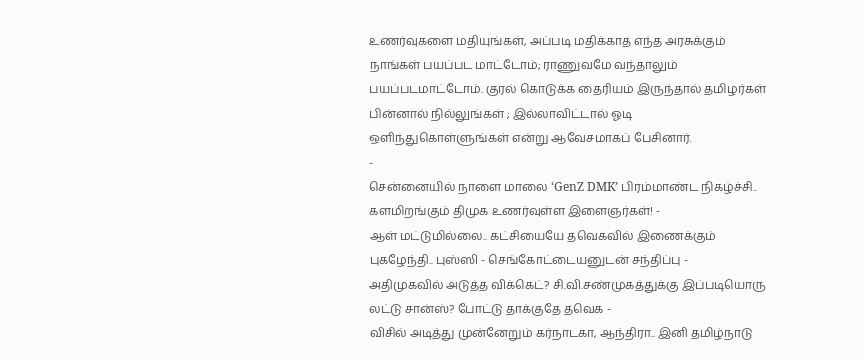உணர்வுகளை மதியுங்கள், அப்படி மதிக்காத எந்த அரசுக்கும் நாங்கள் பயப்பட மாட்டோம்; ராணுவமே வந்தாலும் பயப்படமாட்டோம். குரல் கொடுக்க தைரியம் இருந்தால் தமிழர்கள் பின்னால் நில்லுங்கள் ; இல்லாவிட்டால் ஓடி ஒளிந்துகொள்ளுங்கள் என்று ஆவேசமாகப் பேசினார்.
-
சென்னையில் நாளை மாலை ‘GenZ DMK’ பிரம்மாண்ட நிகழ்ச்சி.. களமிறங்கும் திமுக உணர்வுள்ள இளைஞர்கள்! -
ஆள் மட்டுமில்லை.. கட்சியையே தவெகவில் இணைக்கும் புகழேந்தி.. புஸ்ஸி - செங்கோட்டையனுடன் சந்திப்பு -
அதிமுகவில் அடுத்த விக்கெட்? சி.வி.சண்முகத்துக்கு இப்படியொரு லட்டு சான்ஸ்? போட்டு தாக்குதே தவெக -
விசில் அடித்து முன்னேறும் கர்நாடகா, ஆந்திரா.. இனி தமிழ்நாடு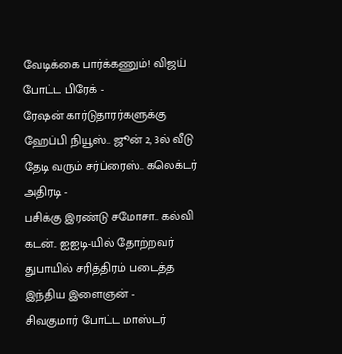வேடிக்கை பார்க்கணும்! விஜய் போட்ட பிரேக் -
ரேஷன் கார்டுதாரர்களுக்கு ஹேப்பி நியூஸ்.. ஜூன் 2, 3ல் வீடு தேடி வரும் சர்ப்ரைஸ்.. கலெக்டர் அதிரடி -
பசிக்கு இரண்டு சமோசா.. கல்வி கடன்.. ஐஐடி-யில் தோற்றவர் துபாயில் சரித்திரம் படைத்த இந்திய இளைஞன் -
சிவகுமார் போட்ட மாஸ்டர்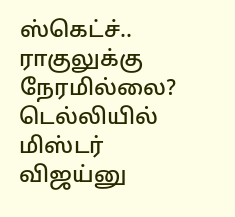ஸ்கெட்ச்.. ராகுலுக்கு நேரமில்லை? டெல்லியில் மிஸ்டர் விஜய்னு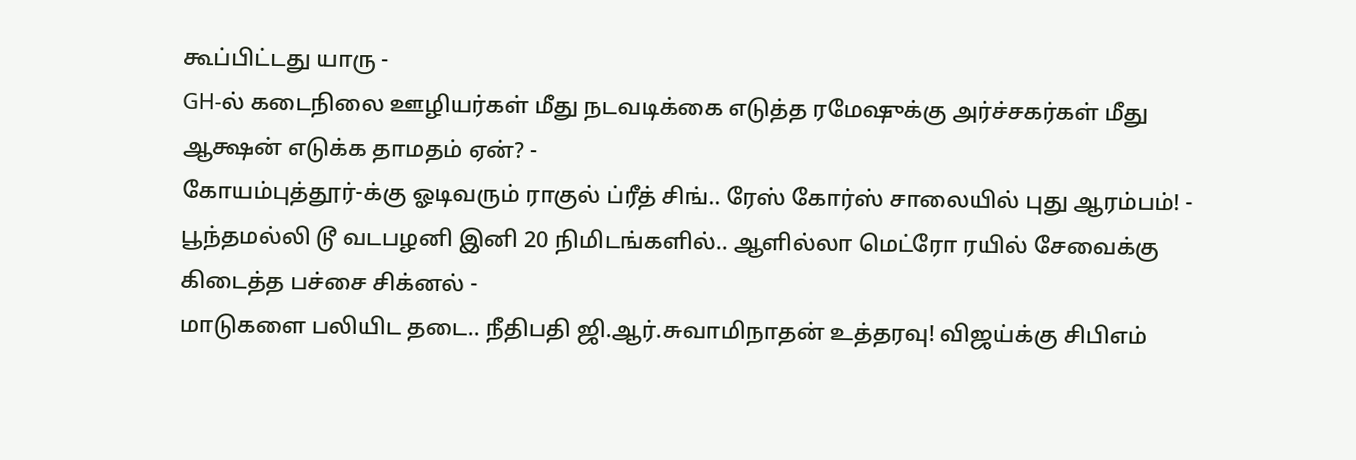கூப்பிட்டது யாரு -
GH-ல் கடைநிலை ஊழியர்கள் மீது நடவடிக்கை எடுத்த ரமேஷுக்கு அர்ச்சகர்கள் மீது ஆக்ஷன் எடுக்க தாமதம் ஏன்? -
கோயம்புத்தூர்-க்கு ஓடிவரும் ராகுல் ப்ரீத் சிங்.. ரேஸ் கோர்ஸ் சாலையில் புது ஆரம்பம்! -
பூந்தமல்லி டூ வடபழனி இனி 20 நிமிடங்களில்.. ஆளில்லா மெட்ரோ ரயில் சேவைக்கு கிடைத்த பச்சை சிக்னல் -
மாடுகளை பலியிட தடை.. நீதிபதி ஜி.ஆர்.சுவாமிநாதன் உத்தரவு! விஜய்க்கு சிபிஎம்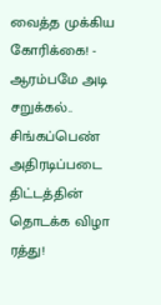வைத்த முக்கிய கோரிக்கை! -
ஆரம்பமே அடி சறுக்கல்.. சிங்கப்பெண் அதிரடிப்படை திட்டத்தின் தொடக்க விழா ரத்து!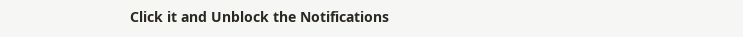Click it and Unblock the Notifications